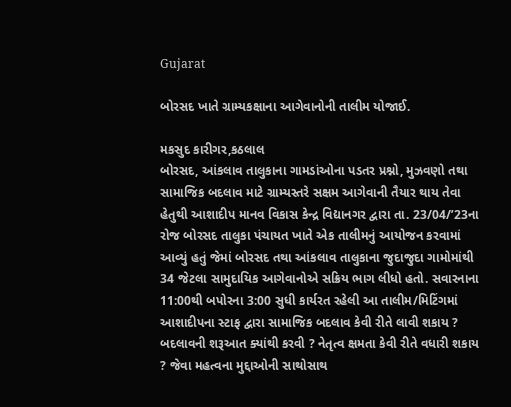Gujarat

બોરસદ ખાતે ગ્રામ્યકક્ષાના આગેવાનોની તાલીમ યોજાઈ.

મકસુદ કારીગર,કઠલાલ
બોરસદ, આંકલાવ તાલુકાના ગામડાંઓના પડતર પ્રશ્નો, મુઝવણો તથા સામાજિક બદલાવ માટે ગ્રામ્યસ્તરે સક્ષમ આગેવાની તૈયાર થાય તેવા હેતુથી આશાદીપ માનવ વિકાસ કેન્દ્ર વિદ્યાનગર દ્વારા તા. 23/04/’23ના રોજ બોરસદ તાલુકા પંચાયત ખાતે એક તાલીમનું આયોજન કરવામાં આવ્યું હતું જેમાં બોરસદ તથા આંકલાવ તાલુકાના જુદાજુદા ગામોમાંથી 34 જેટલા સામુદાયિક આગેવાનોએ સક્રિય ભાગ લીધો હતો. સવારનાના 11:00થી બપોરના 3:00 સુધી કાર્યરત રહેલી આ તાલીમ/મિટિંગમાં આશાદીપના સ્ટાફ દ્વારા સામાજિક બદલાવ કેવી રીતે લાવી શકાય ? બદલાવની શરૂઆત ક્યાંથી કરવી ? નેતૃત્વ ક્ષમતા કેવી રીતે વધારી શકાય ? જેવા મહત્વના મુદ્દાઓની સાથોસાથ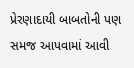પ્રેરણાદાયી બાબતોની પણ સમજ આપવામાં આવી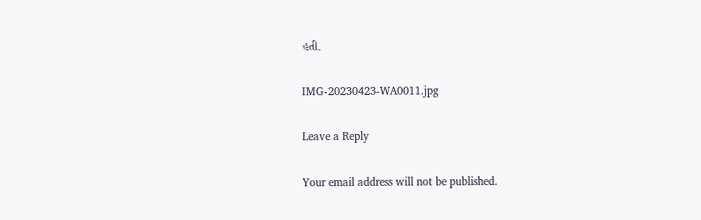હતી.

IMG-20230423-WA0011.jpg

Leave a Reply

Your email address will not be published.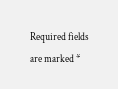Required fields are marked *